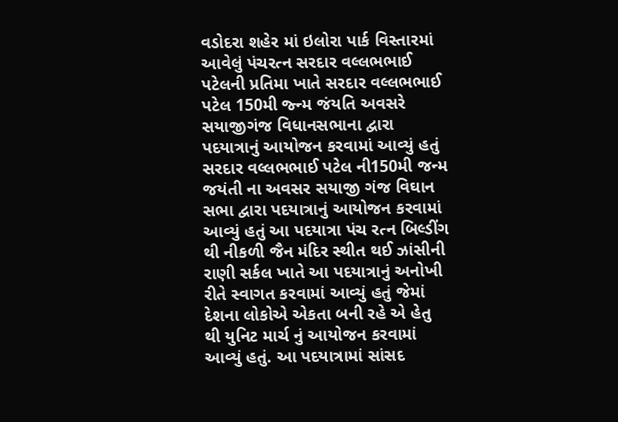વડોદરા શહેર માં ઇલોરા પાર્ક વિસ્તારમાં આવેલું પંચરત્ન સરદાર વલ્લભભાઈ પટેલની પ્રતિમા ખાતે સરદાર વલ્લભભાઈ પટેલ 150મી જ્ન્મ જંયતિ અવસરે સયાજીગંજ વિધાનસભાના દ્વારા પદયાત્રાનું આયોજન કરવામાં આવ્યું હતું
સરદાર વલ્લભભાઈ પટેલ ની150મી જન્મ જયંતી ના અવસર સયાજી ગંજ વિઘાન સભા દ્વારા પદયાત્રાનું આયોજન કરવામાં આવ્યું હતું આ પદયાત્રા પંચ રત્ન બિલ્ડીંગ થી નીકળી જૈન મંદિર સ્થીત થઈ ઝાંસીની રાણી સર્કલ ખાતે આ પદયાત્રાનું અનોખી રીતે સ્વાગત કરવામાં આવ્યું હતું જેમાં દેશના લોકોએ એકતા બની રહે એ હેતુ થી યુનિટ માર્ચ નું આયોજન કરવામાં આવ્યું હતું. આ પદયાત્રામાં સાંસદ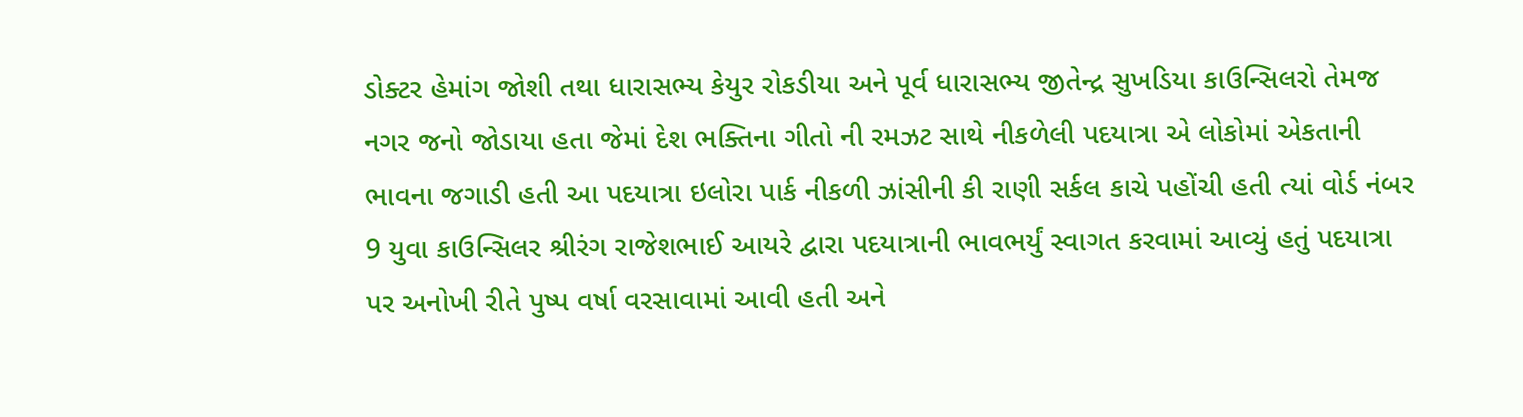ડોક્ટર હેમાંગ જોશી તથા ધારાસભ્ય કેયુર રોકડીયા અને પૂર્વ ધારાસભ્ય જીતેન્દ્ર સુખડિયા કાઉન્સિલરો તેમજ નગર જનો જોડાયા હતા જેમાં દેશ ભક્તિના ગીતો ની રમઝટ સાથે નીકળેલી પદયાત્રા એ લોકોમાં એકતાની ભાવના જગાડી હતી આ પદયાત્રા ઇલોરા પાર્ક નીકળી ઝાંસીની કી રાણી સર્કલ કાચે પહોંચી હતી ત્યાં વોર્ડ નંબર 9 યુવા કાઉન્સિલર શ્રીરંગ રાજેશભાઈ આયરે દ્વારા પદયાત્રાની ભાવભર્યું સ્વાગત કરવામાં આવ્યું હતું પદયાત્રા પર અનોખી રીતે પુષ્પ વર્ષા વરસાવામાં આવી હતી અને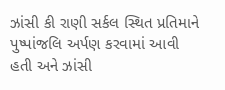ઝાંસી કી રાણી સર્કલ સ્થિત પ્રતિમાને પુષ્પાંજલિ અર્પણ કરવામાં આવી હતી અને ઝાંસી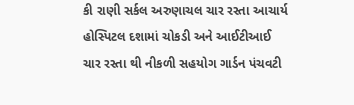કી રાણી સર્કલ અરુણાચલ ચાર રસ્તા આચાર્ય હોસ્પિટલ દશામાં ચોકડી અને આઈટીઆઈ ચાર રસ્તા થી નીકળી સહયોગ ગાર્ડન પંચવટી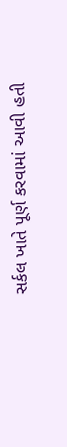સર્કલ ખાતે પૂર્ણ કરવામાં આવી હતી